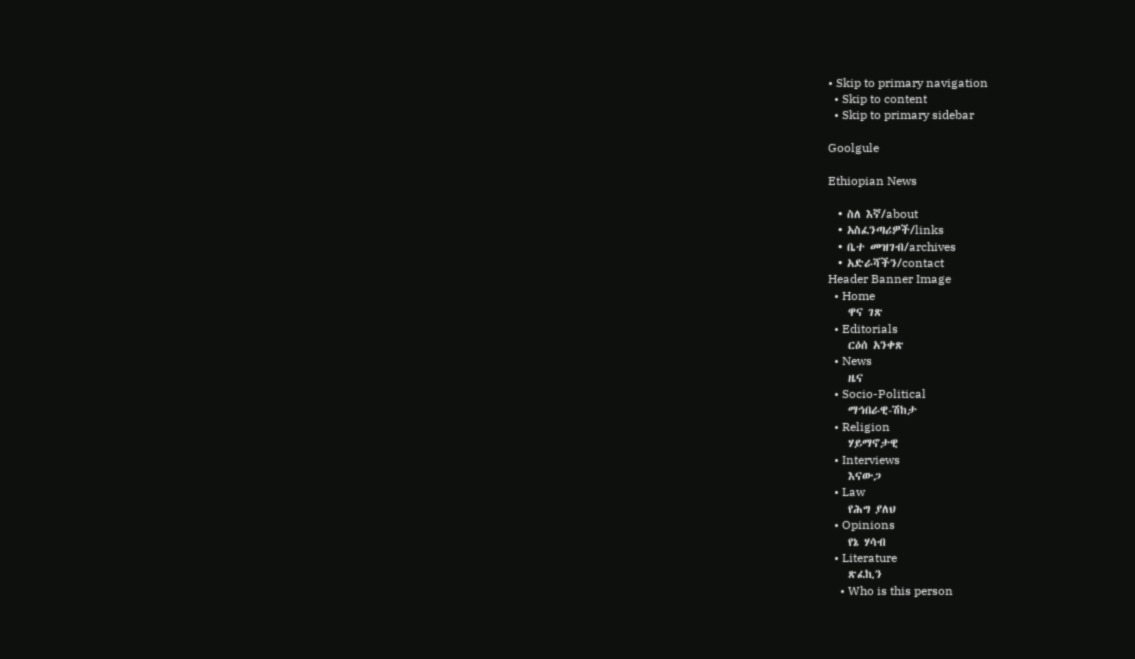• Skip to primary navigation
  • Skip to content
  • Skip to primary sidebar

Goolgule

Ethiopian News

  • ስለ እኛ/about
  • አስፈንጣሪዎች/links
  • ቤተ መዝገብ/archives
  • አድራሻችን/contact
Header Banner Image
  • Home
    ዋና ገጽ
  • Editorials
    ርዕሰ አንቀጽ
  • News
    ዜና
  • Socio-Political
    ማኅበራዊ-ሽከታ
  • Religion
    ሃይማኖታዊ
  • Interviews
    እናውጋ
  • Law
    የሕግ ያለህ
  • Opinions
    የኔ ሃሳብ
  • Literature
    ጽፈኪን
    • Who is this person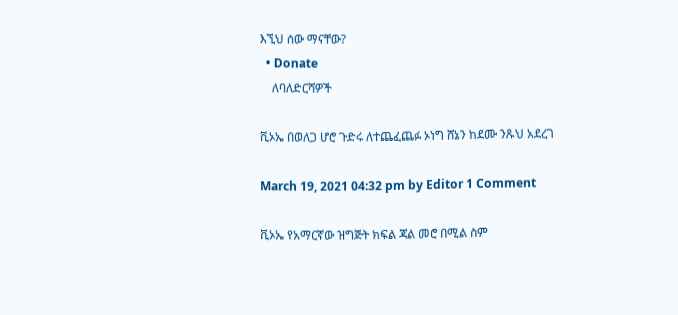እኚህ ሰው ማናቸው?
  • Donate
    ለባለድርሻዎች

ቪኦኤ በወለጋ ሆሮ ጉድሩ ለተጨፈጨፉ ኦነግ ሸኔን ከደሙ ንጹህ አደረገ

March 19, 2021 04:32 pm by Editor 1 Comment

ቪኦኤ የአማርኛው ዝግጅት ክፍል ጃል መሮ በሚል ስም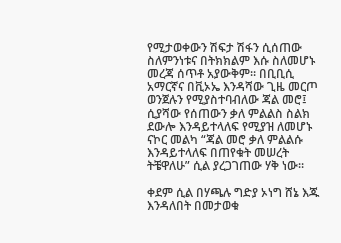የሚታወቀውን ሽፍታ ሽፋን ሲሰጠው ስለምንነቱና በትክክልም እሱ ስለመሆኑ መረጃ ሰጥቶ አያውቅም። በቢቢሲ አማርኛና በቪኦኤ እንዳሻው ጊዜ መርጦ ወንጀሉን የሚያስተባብለው ጃል መሮ፤ ሲያሻው የሰጠውን ቃለ ምልልስ ስልክ ደውሎ እንዳይተላለፍ የሚያዝ ለመሆኑ ናኮር መልካ “ጃል መሮ ቃለ ምልልሱ እንዳይተላለፍ በጠየቁት መሠረት ትቼዋለሁ” ሲል ያረጋገጠው ሃቅ ነው።

ቀደም ሲል በሃጫሉ ግድያ ኦነግ ሸኔ እጁ እንዳለበት በመታወቁ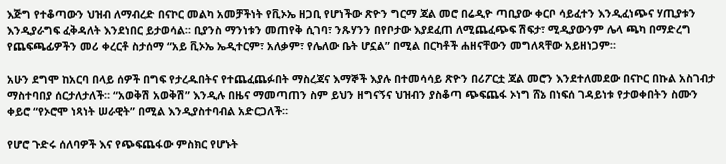እጅግ የተቆጣውን ህዝብ ለማብረድ በናኮር መልካ አመቻችነት የቪኦኤ ዘጋቢ የሆነችው ጽዮን ግርማ ጃል መሮ በሬዲዮ ጣቢያው ቀርቦ ሳይፈተን እንዲፈነጭና ሃጢያቱን እንዲያራግፍ ፈቅዳለት እንደነበር ይታወሳል። ቢያንስ ማንነቱን መጠየቅ ሲገባ፣ ንጹሃንን በየቦታው እያደፈጠ ለሚጨፈጭፍ ሽፍታ፣ ሚዲያውንም ሌላ ጫካ በማድረግ የጨፍጫፊዎችን መሪ ቀረርቶ ስታሰማ “አይ ቪኦኤ ኤዲተርም፣ አለቃም፣ የሌለው ቤት ሆኗል” በሚል በርካቶች ሐዘናቸውን መግለጻቸው አይዘነጋም።

አሁን ደግሞ ከአርባ በላይ ሰዎች በግፍ የታረዱበትና የተጨፈጨፉበት ማስረጃና እማኞች እያሉ በተመሳሳይ ጽዮን በሪፖርቷ ጃል መሮን እንደተለመደው በናኮር በኩል አስገብታ ማስተባበያ ሰርታለታለች። “አወቅሽ አወቅሽ” እንዲሉ በዜና ማመጣጠን ስም ይህን ዘግናኝና ህዝብን ያስቆጣ ጭፍጨፋ ኦነግ ሸኔ በነፍሰ ገዳይነቱ የታወቀበትን ስሙን ቀይሮ “የኦሮሞ ነጻነት ሠራዊት” በሚል እንዲያስተባብል አድርጋለች።

የሆሮ ጉድሩ ሰለባዎች እና የጭፍጨፋው ምስክር የሆኑት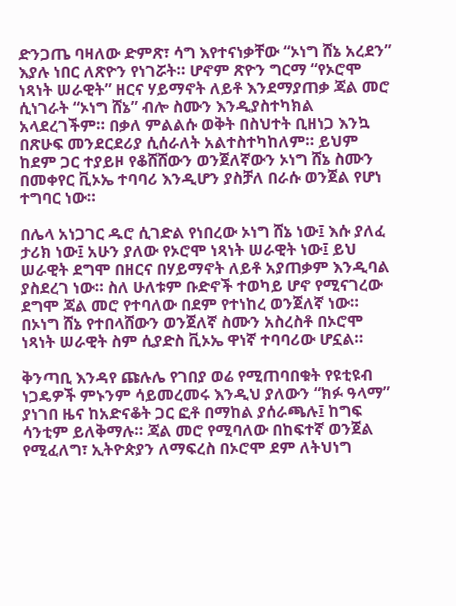ድንጋጤ ባዛለው ድምጽ፣ ሳግ እየተናነቃቸው “ኦነግ ሸኔ አረደን” እያሉ ነበር ለጽዮን የነገሯት። ሆኖም ጽዮን ግርማ “የኦሮሞ ነጻነት ሠራዊት” ዘርና ሃይማኖት ለይቶ እንደማያጠቃ ጃል መሮ ሲነገራት “ኦነግ ሸኔ” ብሎ ስሙን እንዲያስተካክል አላደረገችም። በቃለ ምልልሱ ወቅት በስህተት ቢዘነጋ እንኳ በጽሁፍ መንደርደሪያ ሲሰራለት አልተስተካከለም። ይህም ከደም ጋር ተያይዞ የቆሸሸውን ወንጀለኛውን ኦነግ ሸኔ ስሙን በመቀየር ቪኦኤ ተባባሪ እንዲሆን ያስቻለ በራሱ ወንጀል የሆነ ተግባር ነው።

በሌላ አነጋገር ዱሮ ሲገድል የነበረው ኦነግ ሸኔ ነው፤ እሱ ያለፈ ታሪክ ነው፤ አሁን ያለው የኦሮሞ ነጻነት ሠራዊት ነው፤ ይህ ሠራዊት ደግሞ በዘርና በሃይማኖት ለይቶ አያጠቃም እንዲባል ያስደረገ ነው። ስለ ሁለቱም ቡድኖች ተወካይ ሆኖ የሚናገረው ደግሞ ጃል መሮ የተባለው በደም የተነከረ ወንጀለኛ ነው። በኦነግ ሸኔ የተበላሸውን ወንጀለኛ ስሙን አስረስቶ በኦሮሞ ነጻነት ሠራዊት ስም ሲያድስ ቪኦኤ ዋነኛ ተባባሪው ሆኗል።

ቅንጣቢ እንዳየ ጩሉሌ የገበያ ወሬ የሚጠባበቁት የዩቲዩብ ነጋዴዎች ምኑንም ሳይመረመሩ እንዲህ ያለውን “ክፉ ዓላማ” ያነገበ ዜና ከአድናቆት ጋር ፎቶ በማከል ያሰራጫሉ፤ ከግፍ ሳንቲም ይለቅማሉ። ጃል መሮ የሚባለው በከፍተኛ ወንጀል የሚፈለግ፣ ኢትዮጵያን ለማፍረስ በኦሮሞ ደም ለትህነግ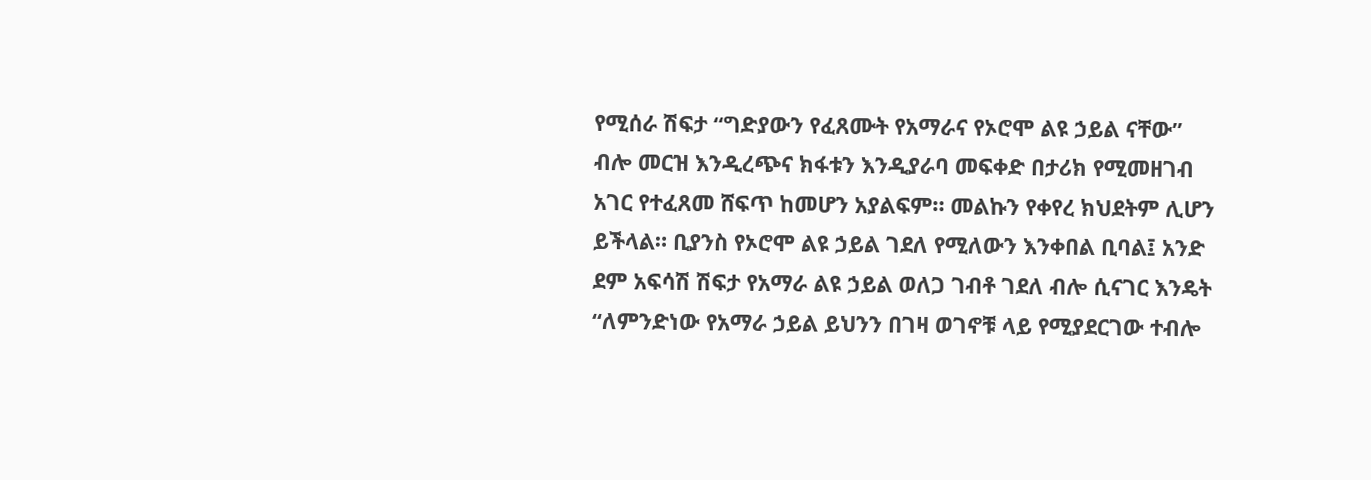የሚሰራ ሽፍታ “ግድያውን የፈጸሙት የአማራና የኦሮሞ ልዩ ኃይል ናቸው” ብሎ መርዝ እንዲረጭና ክፋቱን እንዲያራባ መፍቀድ በታሪክ የሚመዘገብ አገር የተፈጸመ ሸፍጥ ከመሆን አያልፍም። መልኩን የቀየረ ክህደትም ሊሆን ይችላል። ቢያንስ የኦሮሞ ልዩ ኃይል ገደለ የሚለውን እንቀበል ቢባል፤ አንድ ደም አፍሳሽ ሽፍታ የአማራ ልዩ ኃይል ወለጋ ገብቶ ገደለ ብሎ ሲናገር እንዴት “ለምንድነው የአማራ ኃይል ይህንን በገዛ ወገኖቹ ላይ የሚያደርገው ተብሎ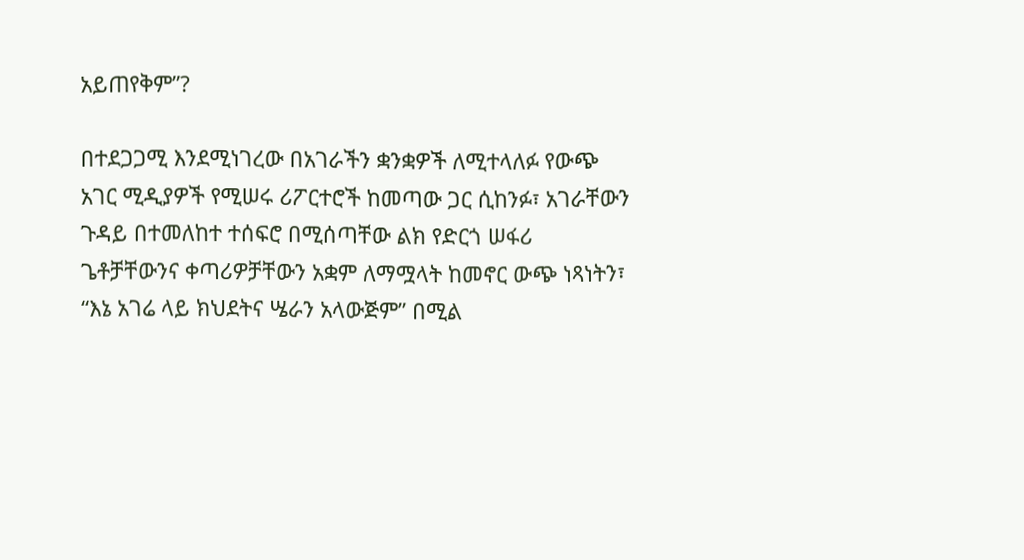አይጠየቅም”?

በተደጋጋሚ እንደሚነገረው በአገራችን ቋንቋዎች ለሚተላለፉ የውጭ አገር ሚዲያዎች የሚሠሩ ሪፖርተሮች ከመጣው ጋር ሲከንፉ፣ አገራቸውን ጉዳይ በተመለከተ ተሰፍሮ በሚሰጣቸው ልክ የድርጎ ሠፋሪ ጌቶቻቸውንና ቀጣሪዎቻቸውን አቋም ለማሟላት ከመኖር ውጭ ነጻነትን፣ “እኔ አገሬ ላይ ክህደትና ሤራን አላውጅም” በሚል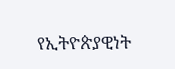የኢትዮጵያዊነት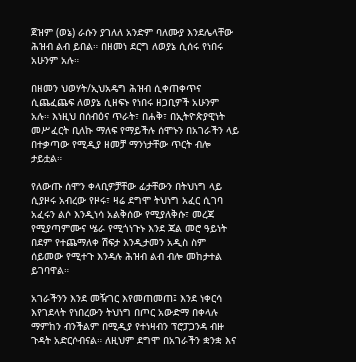ጀዝም (ወኔ) ራሱን ያገለለ አንድም ባለሙያ እንደሌላቸው ሕዝብ ልብ ይበል። በዘመነ ደርግ ለወያኔ ሲሰሩ የነበሩ አሁንም አሉ።

በዘመን ህወሃት/ኢህአዴግ ሕዝብ ሲቀጠቀጥና ሲጨፈጨፍ ለወያኔ ሲዘፍኑ የነበሩ ዘጋቢዎች አሁንም አሉ። እነዚህ በሰብዕና ጥራት፣ በሐቅ፣ በኢትዮጵያዊነት መሥፈርት ቢለኩ ማለፍ የማይችሉ ሰሞኑን በአገራችን ላይ በተቃጣው የሚዲያ ዘመቻ ማንነታቸው ጥርት ብሎ ታይቷል።

የለውጡ ሰሞን ቀላቢዎቻቸው ፊታቸውን በትህነግ ላይ ሲያዞሩ አብረው የዞሩ፣ ዛሬ ደግሞ ትህነግ አፈር ሲገባ አፈሩን ልሶ እንዲነሳ አልቅሰው የሚያለቅሱ፣ መረጃ የሚያጣምሙና ሤራ የሚጎነጉኑ እንደ ጃል መሮ ዓይነት በደም የተጨማለቀ ሽፍታ እንዲታመን አዲስ ስም ሰይመው የሚተጉ እንዳሉ ሕዝብ ልብ ብሎ መከታተል ይገባዋል።

አገራችንን እንደ መዥገር እየመጠመጠ፤ እንደ ነቀርሳ እየገደላት የነበረውን ትህነግ በጦር አውድማ በቀላሉ ማምከን ብንችልም በሚዲያ የተነዛብን ፕሮፓጋንዳ ብዙ ጉዳት አድርሶብናል። ለዚህም ደግሞ በአገራችን ቋንቋ እና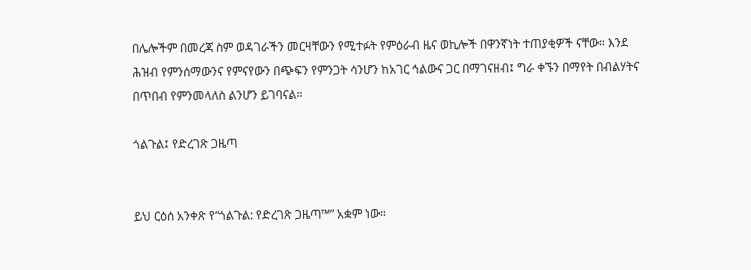በሌሎችም በመረጃ ስም ወዳገራችን መርዛቸውን የሚተፉት የምዕራብ ዜና ወኪሎች በዋንኛነት ተጠያቂዎች ናቸው። እንደ ሕዝብ የምንሰማውንና የምናየውን በጭፍን የምንጋት ሳንሆን ከአገር ኅልውና ጋር በማገናዘብ፤ ግራ ቀኙን በማየት በብልሃትና በጥበብ የምንመላለስ ልንሆን ይገባናል።

ጎልጉል፤ የድረገጽ ጋዜጣ


ይህ ርዕሰ አንቀጽ የ“ጎልጉል: የድረገጽ ጋዜጣ™” አቋም ነው።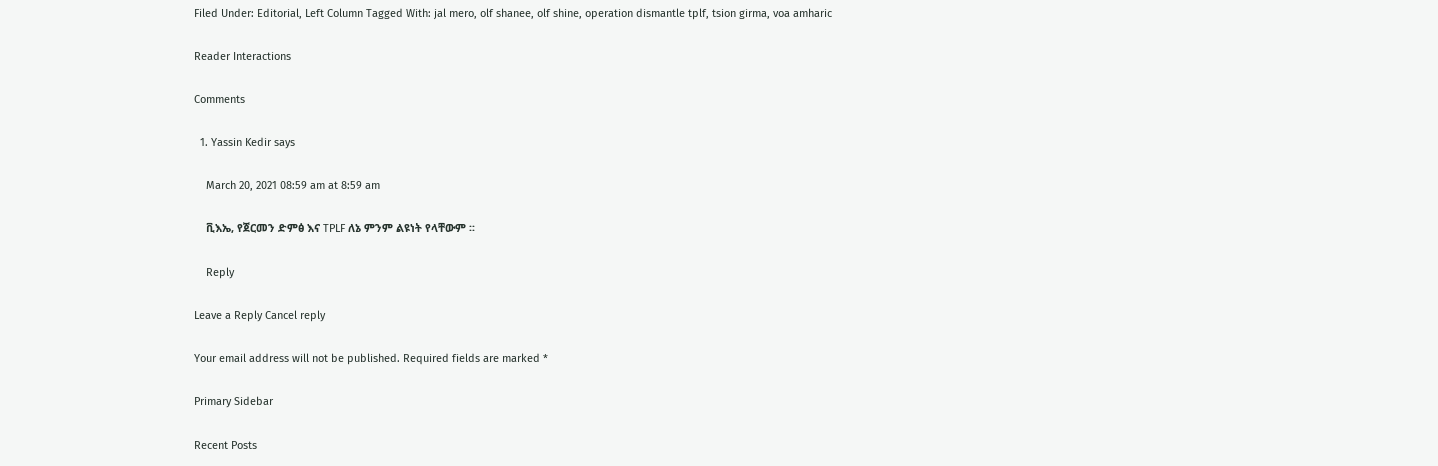Filed Under: Editorial, Left Column Tagged With: jal mero, olf shanee, olf shine, operation dismantle tplf, tsion girma, voa amharic

Reader Interactions

Comments

  1. Yassin Kedir says

    March 20, 2021 08:59 am at 8:59 am

    ቪእኤ, የጀርመን ድምፅ እና TPLF ለኔ ምንም ልዩነት የላቸውም ፡፡

    Reply

Leave a Reply Cancel reply

Your email address will not be published. Required fields are marked *

Primary Sidebar

Recent Posts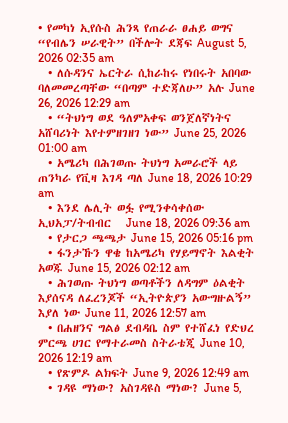• የመካነ ኢየሱስ ሕንጻ የጠራራ ፀሐይ ወግና “የብሌን ሠራዊት” በችሎት ደጃፍ August 5, 2026 02:35 am
  • ለሱዳንና ኤርትራ ሲከራከሩ የነበሩት አበባው ባለመመረጣቸው “በጣም ተድጃለሁ” አሉ June 26, 2026 12:29 am
  • “ትህነግ ወደ ዓለምአቀፍ ወንጀለኛነትና አሸባሪነት እየተምዘገዘገ ነው” June 25, 2026 01:00 am
  • አሜሪካ በሕገወጡ ትህነግ አመራሮች ላይ ጠንካራ የቪዛ እገዳ ጣለ June 18, 2026 10:29 am
  • እንደ ሌሊት ወፏ የሚንቀሳቀሰው ኢህአፓ/ትብብር   June 18, 2026 09:36 am
  • የታርጋ ጫጫታ June 15, 2026 05:16 pm
  • ፋንታኹን ዋቄ ከአሜሪካ የሃይማኖት እልቂት አወጁ June 15, 2026 02:12 am
  • ሕገወጡ ትህነግ ወጣቶችን ለዳግም ዕልቂት እያሰናዳ ለፈረንጆች “ኢትዮጵያን አውግዙልኝ” እያለ ነው June 11, 2026 12:57 am
  • በሐዘንና ግልፅ ደብዳቤ ስም የተሸፈነ የድህረ ምርጫ ሀገር የማተራመስ ስትራቴጂ June 10, 2026 12:19 am
  • የጽምዶ ልክፍት June 9, 2026 12:49 am
  • ገዳዩ ማነው? አስገዳዩስ ማነው? June 5,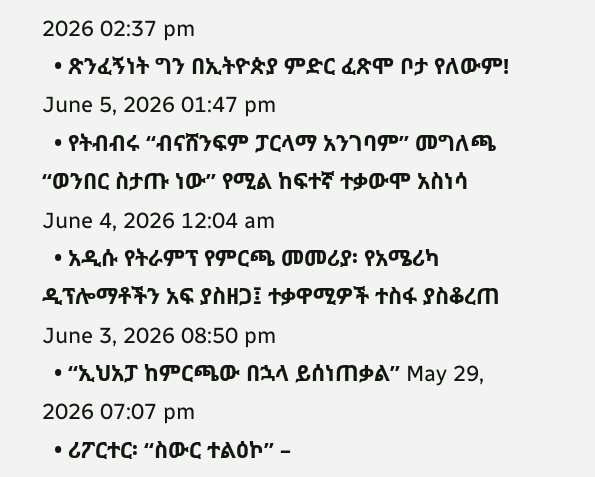2026 02:37 pm
  • ጽንፈኝነት ግን በኢትዮጵያ ምድር ፈጽሞ ቦታ የለውም! June 5, 2026 01:47 pm
  • የትብብሩ “ብናሸንፍም ፓርላማ አንገባም” መግለጫ “ወንበር ስታጡ ነው” የሚል ከፍተኛ ተቃውሞ አስነሳ June 4, 2026 12:04 am
  • አዲሱ የትራምፕ የምርጫ መመሪያ፡ የአሜሪካ ዲፕሎማቶችን አፍ ያስዘጋ፤ ተቃዋሚዎች ተስፋ ያስቆረጠ June 3, 2026 08:50 pm
  • “ኢህአፓ ከምርጫው በኋላ ይሰነጠቃል” May 29, 2026 07:07 pm
  • ሪፖርተር፡ “ስውር ተልዕኮ” –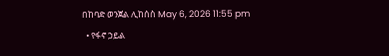በከባድ ወንጀል ሊከሰስ May 6, 2026 11:55 pm
  • የፋኖ ኃይል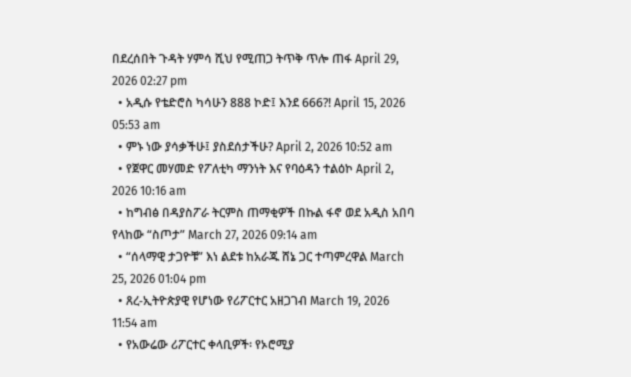በደረሰበት ጉዳት ሃምሳ ሺህ የሚጠጋ ትጥቅ ጥሎ ጠፋ April 29, 2026 02:27 pm
  • አዲሱ የቴድሮስ ካሳሁን 888 ኮድ፤ እንደ 666?! April 15, 2026 05:53 am
  • ምኑ ነው ያሳቃችሁ፤ ያስደሰታችሁ? April 2, 2026 10:52 am
  • የጀዋር መሃመድ የፖለቲካ ማንነት እና የባዕዳን ተልዕኮ April 2, 2026 10:16 am
  • ከግብፅ በዳያስፖራ ትርምስ ጠማቂዎች በኩል ፋኖ ወደ አዲስ አበባ የላከው “ስጦታ” March 27, 2026 09:14 am
  • “ሰላማዊ ታጋዮቹ” እነ ልደቱ ከአራጁ ሸኔ ጋር ተጣምረዋል March 25, 2026 01:04 pm
  • ጸረ-ኢትዮጵያዊ የሆነው የሪፖርተር አዘጋገብ March 19, 2026 11:54 am
  • የአውሬው ሪፖርተር ቀላቢዎች፡ የኦሮሚያ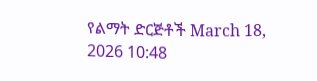የልማት ድርጅቶች March 18, 2026 10:48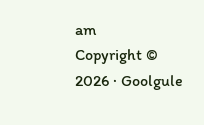am
Copyright © 2026 · Goolgule